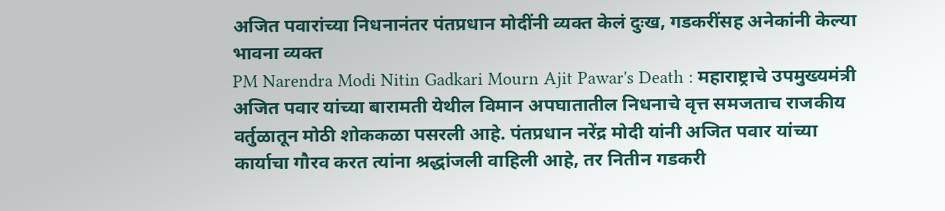अजित पवारांच्या निधनानंतर पंतप्रधान मोदींनी व्यक्त केलं दुःख, गडकरींसह अनेकांनी केल्या भावना व्यक्त
PM Narendra Modi Nitin Gadkari Mourn Ajit Pawar's Death : महाराष्ट्राचे उपमुख्यमंत्री अजित पवार यांच्या बारामती येथील विमान अपघातातील निधनाचे वृत्त समजताच राजकीय वर्तुळातून मोठी शोककळा पसरली आहे. पंतप्रधान नरेंद्र मोदी यांनी अजित पवार यांच्या कार्याचा गौरव करत त्यांना श्रद्धांजली वाहिली आहे, तर नितीन गडकरी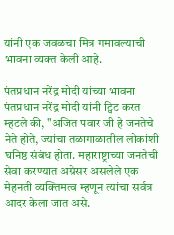यांनी एक जवळचा मित्र गमावल्याची भावना व्यक्त केली आहे.

पंतप्रधान नरेंद्र मोदी यांच्या भावना
पंतप्रधान नरेंद्र मोदी यांनी ट्विट करत म्हटले की, "अजित पवार जी हे जनतेचे नेते होते, ज्यांचा तळागाळातील लोकांशी घनिष्ठ संबंध होता. महाराष्ट्राच्या जनतेची सेवा करण्यात अग्रेसर असलेले एक मेहनती व्यक्तिमत्व म्हणून त्यांचा सर्वत्र आदर केला जात असे.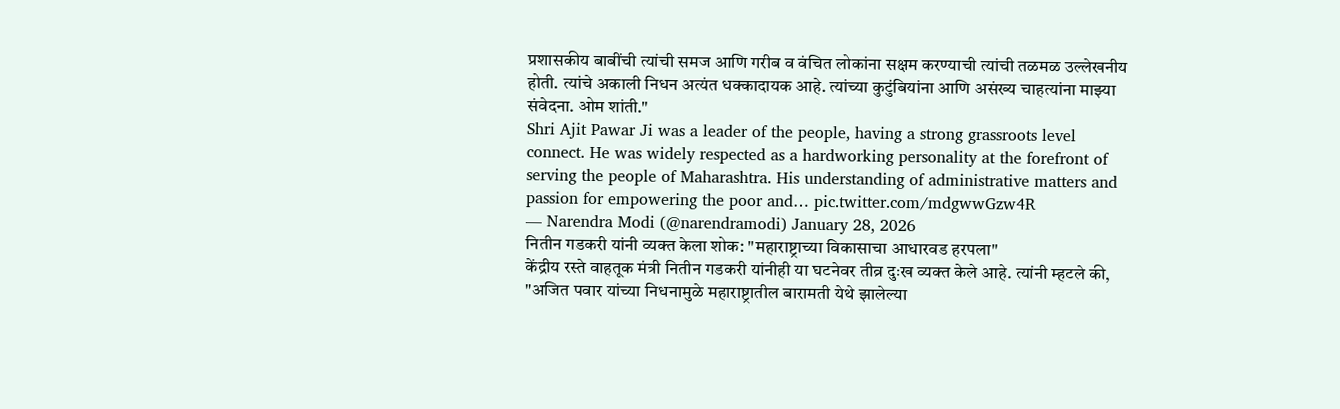प्रशासकीय बाबींची त्यांची समज आणि गरीब व वंचित लोकांना सक्षम करण्याची त्यांची तळमळ उल्लेखनीय होती. त्यांचे अकाली निधन अत्यंत धक्कादायक आहे. त्यांच्या कुटुंबियांना आणि असंख्य चाहत्यांना माझ्या संवेदना. ओम शांती."
Shri Ajit Pawar Ji was a leader of the people, having a strong grassroots level connect. He was widely respected as a hardworking personality at the forefront of serving the people of Maharashtra. His understanding of administrative matters and passion for empowering the poor and… pic.twitter.com/mdgwwGzw4R
— Narendra Modi (@narendramodi) January 28, 2026
नितीन गडकरी यांनी व्यक्त केला शोक: "महाराष्ट्राच्या विकासाचा आधारवड हरपला"
केंद्रीय रस्ते वाहतूक मंत्री नितीन गडकरी यांनीही या घटनेवर तीव्र दुःख व्यक्त केले आहे. त्यांनी म्हटले की, "अजित पवार यांच्या निधनामुळे महाराष्ट्रातील बारामती येथे झालेल्या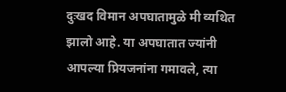दुःखद विमान अपघातामुळे मी व्यथित झालो आहे. या अपघातात ज्यांनी आपल्या प्रियजनांना गमावले, त्या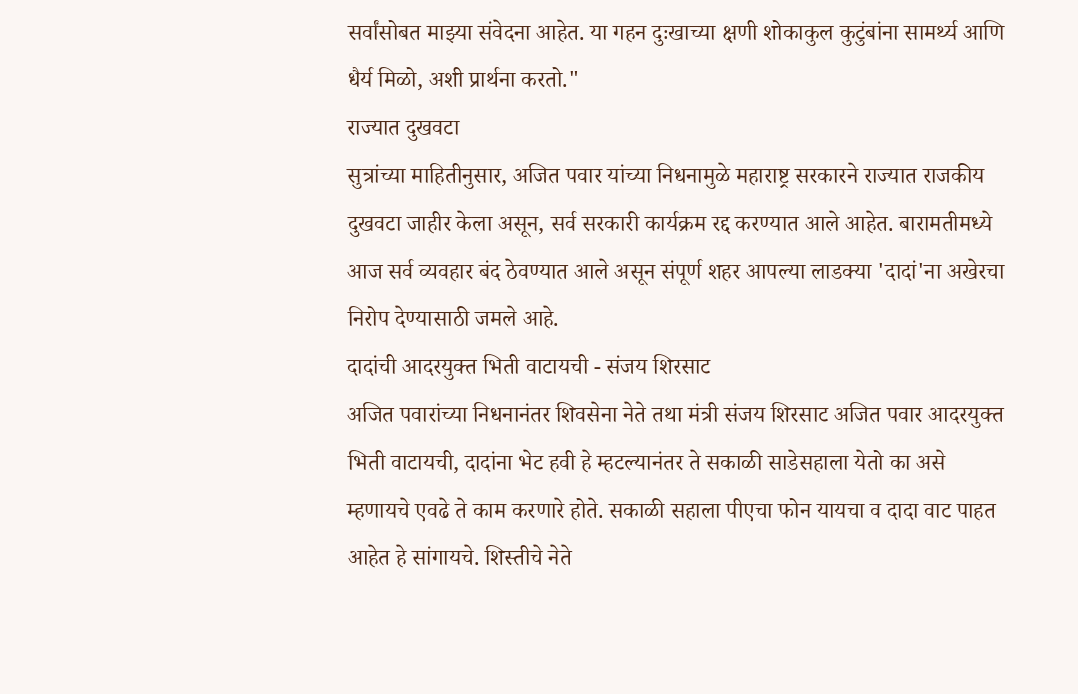सर्वांसोबत माझ्या संवेदना आहेत. या गहन दुःखाच्या क्षणी शोकाकुल कुटुंबांना सामर्थ्य आणि धैर्य मिळो, अशी प्रार्थना करतो."
राज्यात दुखवटा
सुत्रांच्या माहितीनुसार, अजित पवार यांच्या निधनामुळे महाराष्ट्र सरकारने राज्यात राजकीय दुखवटा जाहीर केला असून, सर्व सरकारी कार्यक्रम रद्द करण्यात आले आहेत. बारामतीमध्ये आज सर्व व्यवहार बंद ठेवण्यात आले असून संपूर्ण शहर आपल्या लाडक्या 'दादां'ना अखेरचा निरोप देण्यासाठी जमले आहे.
दादांची आदरयुक्त भिती वाटायची - संजय शिरसाट
अजित पवारांच्या निधनानंतर शिवसेना नेते तथा मंत्री संजय शिरसाट अजित पवार आदरयुक्त भिती वाटायची, दादांना भेट हवी हे म्हटल्यानंतर ते सकाळी साडेसहाला येतो का असे म्हणायचे एवढे ते काम करणारे होते. सकाळी सहाला पीएचा फोन यायचा व दादा वाट पाहत आहेत हे सांगायचे. शिस्तीचे नेते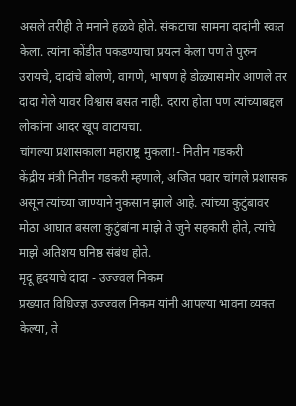असले तरीही ते मनाने हळवे होते. संकटाचा सामना दादांनी स्वःत केला. त्यांना कोंडीत पकडण्याचा प्रयत्न केला पण ते पुरुन उरायचे, दादांचे बोलणे, वागणे, भाषण हे डोळ्यासमोर आणले तर दादा गेले यावर विश्वास बसत नाही. दरारा होता पण त्यांच्याबद्दल लोकांना आदर खूप वाटायचा.
चांगल्या प्रशासकाला महाराष्ट्र मुकला!- नितीन गडकरी
केंद्रीय मंत्री नितीन गडकरी म्हणाले, अजित पवार चांगले प्रशासक असून त्यांच्या जाण्याने नुकसान झाले आहे. त्यांच्या कुटुंबावर मोठा आघात बसला कुटुंबांना माझे ते जुने सहकारी होते, त्यांचे माझे अतिशय घनिष्ठ संबंध होते.
मृदू हृदयाचे दादा - उज्ज्वल निकम
प्रख्यात विधिज्ज्ञ उज्ज्वल निकम यांनी आपल्या भावना व्यक्त केल्या, ते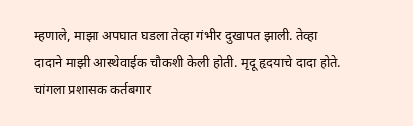म्हणाले, माझा अपघात घडला तेव्हा गंभीर दुखापत झाली. तेव्हा दादाने माझी आस्थेवाईक चौकशी केली होती. मृदू हृदयाचे दादा होते. चांगला प्रशासक कर्तबगार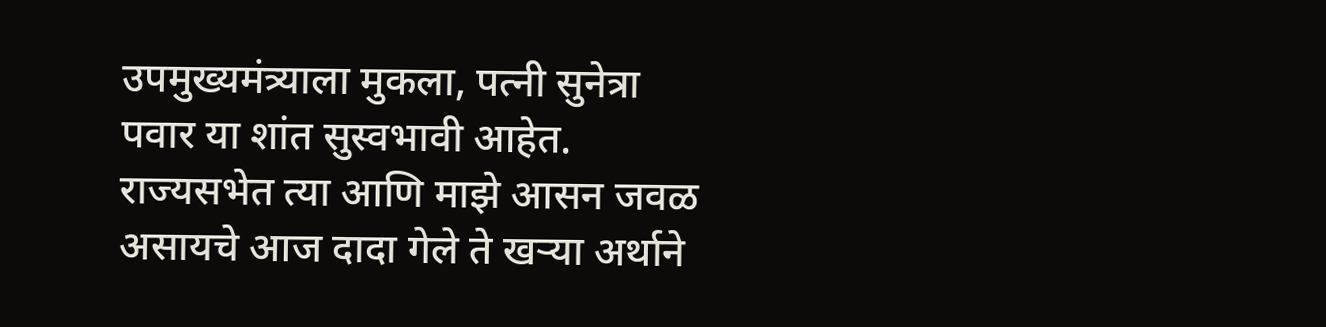उपमुख्यमंत्र्याला मुकला, पत्नी सुनेत्रा पवार या शांत सुस्वभावी आहेत. राज्यसभेत त्या आणि माझे आसन जवळ असायचे आज दादा गेले ते खऱ्या अर्थाने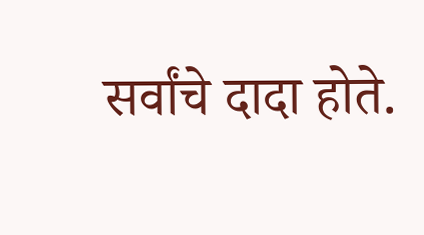सर्वांचे दादा होते.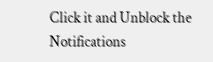Click it and Unblock the Notifications